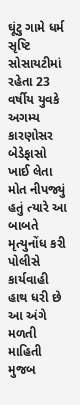ઘૂંટુ ગામે ધર્મ સૃષ્ટિ સોસાયટીમાં રહેતા 23 વર્ષીય યુવકે અગમ્ય કારણોસર બેડેફાસો ખાઈ લેતા મોત નીપજ્યું હતું ત્યારે આ બાબતે મૃત્યુનોંધ કરી પોલીસે કાર્યવાહી હાથ ધરી છે
આ અંગે મળતી માહિતી મુજબ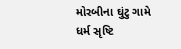મોરબીના ઘુંટુ ગામે ધર્મ સૃષ્ટિ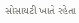સોસાયટી ખાતે રહેતા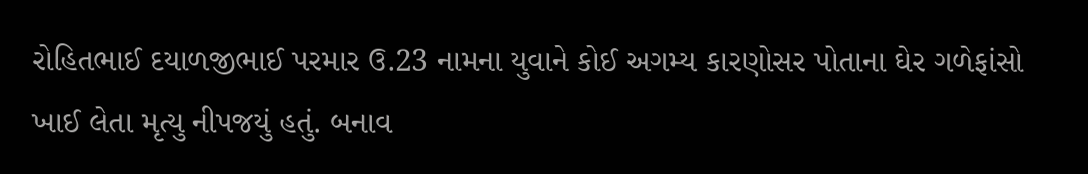રોહિતભાઈ દયાળજીભાઈ પરમાર ઉ.23 નામના યુવાને કોઈ અગમ્ય કારણોસર પોતાના ઘેર ગળેફાંસો ખાઈ લેતા મૃત્યુ નીપજયું હતું. બનાવ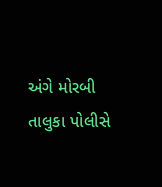અંગે મોરબી તાલુકા પોલીસે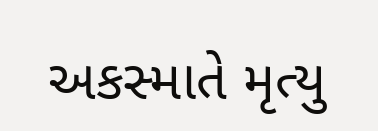અકસ્માતે મૃત્યુ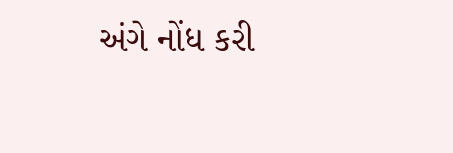અંગે નોંધ કરી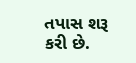તપાસ શરૂ કરી છે.